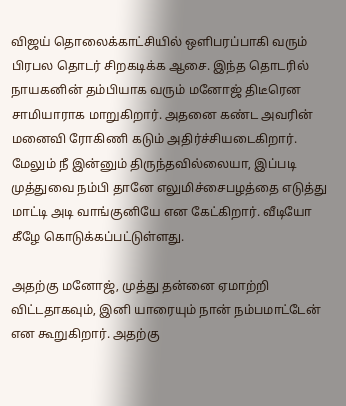விஜய் தொலைக்காட்சியில் ஒளிபரப்பாகி வரும் பிரபல தொடர் சிறகடிக்க ஆசை. இந்த தொடரில் நாயகனின் தம்பியாக வரும் மனோஜ் திடீரென சாமியாராக மாறுகிறார். அதனை கண்ட அவரின் மனைவி ரோகிணி கடும் அதிர்ச்சியடைகிறார். மேலும் நீ இன்னும் திருந்தவில்லையா, இப்படி முத்துவை நம்பி தானே எலுமிச்சைபழத்தை எடுத்து மாட்டி அடி வாங்குனியே என கேட்கிறார். வீடியோ கீழே கொடுக்கப்பட்டுள்ளது.

அதற்கு மனோஜ், முத்து தன்னை ஏமாற்றி விட்டதாகவும், இனி யாரையும் நான் நம்பமாட்டேன் என கூறுகிறார். அதற்கு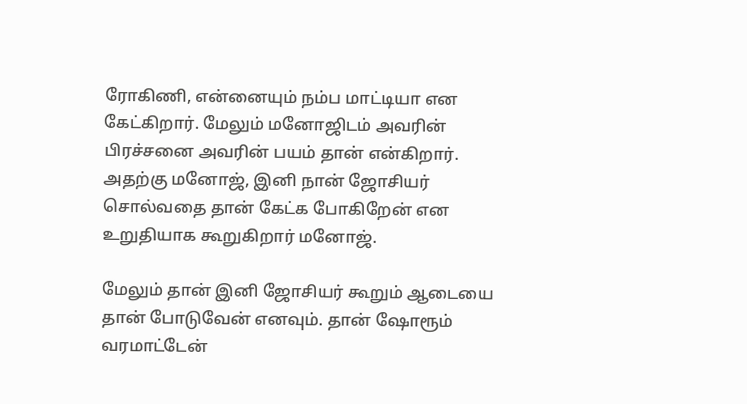ரோகிணி, என்னையும் நம்ப மாட்டியா என கேட்கிறார். மேலும் மனோஜிடம் அவரின் பிரச்சனை அவரின் பயம் தான் என்கிறார். அதற்கு மனோஜ், இனி நான் ஜோசியர் சொல்வதை தான் கேட்க போகிறேன் என உறுதியாக கூறுகிறார் மனோஜ்.

மேலும் தான் இனி ஜோசியர் கூறும் ஆடையை தான் போடுவேன் எனவும். தான் ஷோரூம் வரமாட்டேன்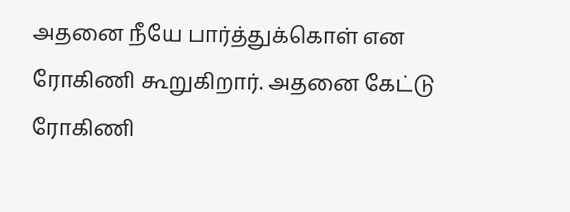அதனை நீயே பார்த்துக்கொள் என ரோகிணி கூறுகிறார். அதனை கேட்டு ரோகிணி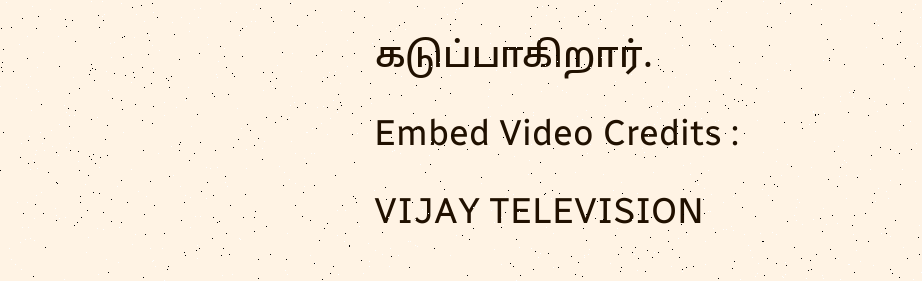கடுப்பாகிறார்.
Embed Video Credits : VIJAY TELEVISION